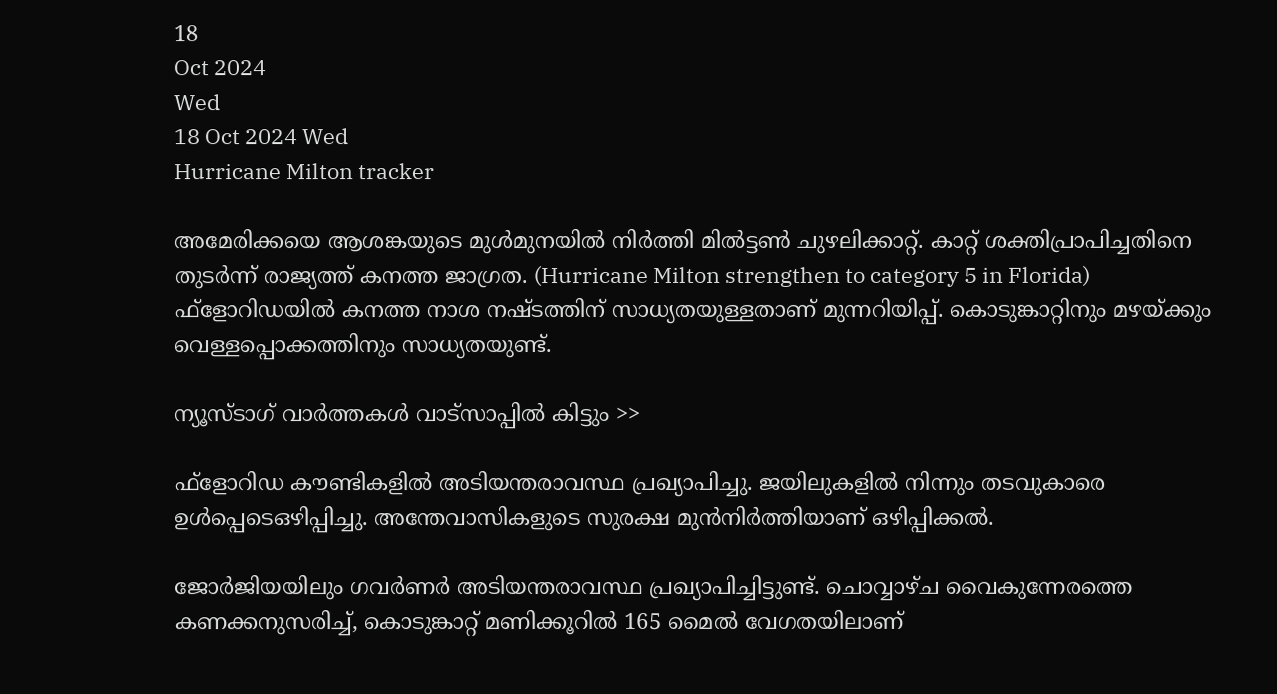18
Oct 2024
Wed
18 Oct 2024 Wed
Hurricane Milton tracker

അമേരിക്കയെ ആശങ്കയുടെ മുള്‍മുനയില്‍ നിര്‍ത്തി മില്‍ട്ടണ്‍ ചുഴലിക്കാറ്റ്. കാറ്റ് ശക്തിപ്രാപിച്ചതിനെ തുടര്‍ന്ന് രാജ്യത്ത് കനത്ത ജാഗ്രത. (Hurricane Milton strengthen to category 5 in Florida) ഫ്‌ളോറിഡയില്‍ കനത്ത നാശ നഷ്ടത്തിന് സാധ്യതയുള്ളതാണ് മുന്നറിയിപ്പ്. കൊടുങ്കാറ്റിനും മഴയ്ക്കും വെള്ളപ്പൊക്കത്തിനും സാധ്യതയുണ്ട്.

ന്യൂസ്ടാഗ് വാര്‍ത്തകള്‍ വാട്‌സാപ്പില്‍ കിട്ടും >>

ഫ്‌ളോറിഡ കൗണ്ടികളില്‍ അടിയന്തരാവസ്ഥ പ്രഖ്യാപിച്ചു. ജയിലുകളില്‍ നിന്നും തടവുകാരെ ഉള്‍പ്പെടെഒഴിപ്പിച്ചു. അന്തേവാസികളുടെ സുരക്ഷ മുന്‍നിര്‍ത്തിയാണ് ഒഴിപ്പിക്കല്‍.

ജോര്‍ജിയയിലും ഗവര്‍ണര്‍ അടിയന്തരാവസ്ഥ പ്രഖ്യാപിച്ചിട്ടുണ്ട്. ചൊവ്വാഴ്ച വൈകുന്നേരത്തെ കണക്കനുസരിച്ച്, കൊടുങ്കാറ്റ് മണിക്കൂറില്‍ 165 മൈല്‍ വേഗതയിലാണ്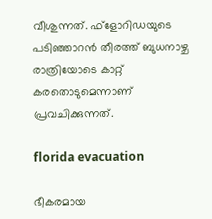വീശുന്നത്. ഫ്‌ളോറിഡയുടെ പടിഞ്ഞാറന്‍ തീരത്ത് ബുധനാഴ്ച രാത്രിയോടെ കാറ്റ് കരതൊടുമെന്നാണ് പ്രവചിക്കുന്നത്.

florida evacuation

ഭീകരമായ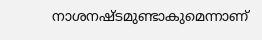നാശനഷ്ടമുണ്ടാകുമെന്നാണ്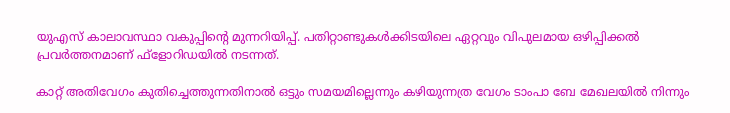യുഎസ് കാലാവസ്ഥാ വകുപ്പിന്റെ മുന്നറിയിപ്പ്. പതിറ്റാണ്ടുകള്‍ക്കിടയിലെ ഏറ്റവും വിപുലമായ ഒഴിപ്പിക്കല്‍ പ്രവര്‍ത്തനമാണ് ഫ്‌ളോറിഡയില്‍ നടന്നത്.

കാറ്റ് അതിവേഗം കുതിച്ചെത്തുന്നതിനാല്‍ ഒട്ടും സമയമില്ലെന്നും കഴിയുന്നത്ര വേഗം ടാംപാ ബേ മേഖലയില്‍ നിന്നും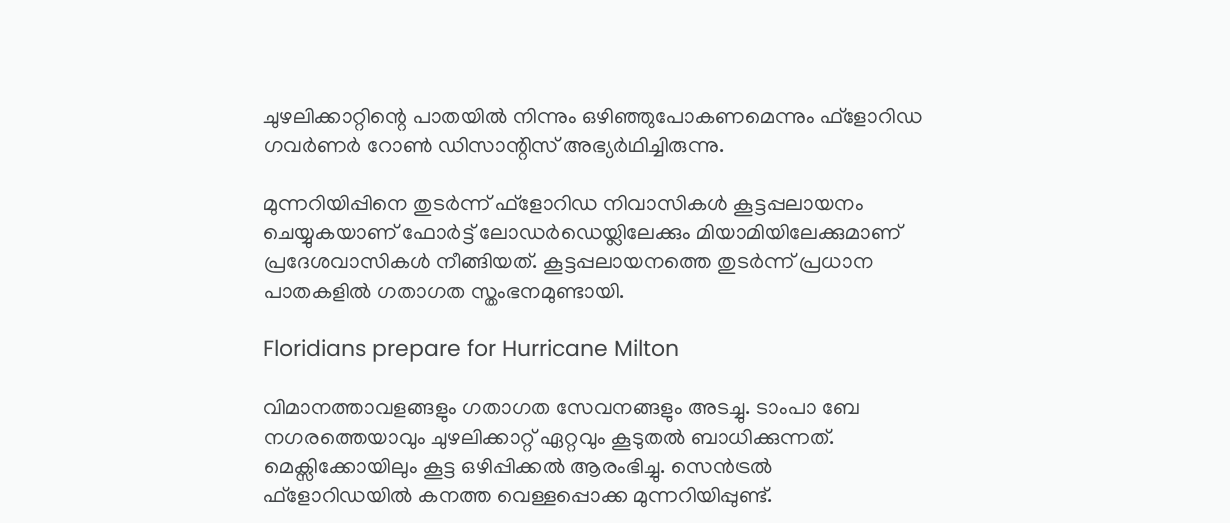ചുഴലിക്കാറ്റിന്റെ പാതയില്‍ നിന്നും ഒഴിഞ്ഞുപോകണമെന്നും ഫ്‌ളോറിഡ ഗവര്‍ണര്‍ റോണ്‍ ഡിസാന്റിസ് അഭ്യര്‍ഥിച്ചിരുന്നു.

മുന്നറിയിപ്പിനെ തുടര്‍ന്ന് ഫ്‌ളോറിഡ നിവാസികള്‍ കൂട്ടപ്പലായനം ചെയ്യുകയാണ് ഫോര്‍ട്ട് ലോഡര്‍ഡെയ്ലിലേക്കും മിയാമിയിലേക്കുമാണ് പ്രദേശവാസികള്‍ നീങ്ങിയത്. കൂട്ടപ്പലായനത്തെ തുടര്‍ന്ന് പ്രധാന പാതകളില്‍ ഗതാഗത സ്തംഭനമുണ്ടായി.

Floridians prepare for Hurricane Milton

വിമാനത്താവളങ്ങളും ഗതാഗത സേവനങ്ങളും അടച്ചു. ടാംപാ ബേ നഗരത്തെയാവും ചുഴലിക്കാറ്റ് ഏറ്റവും കൂടുതല്‍ ബാധിക്കുന്നത്. മെക്സിക്കോയിലും കൂട്ട ഒഴിപ്പിക്കല്‍ ആരംഭിച്ചു. സെന്‍ട്രല്‍ ഫ്‌ളോറിഡയില്‍ കനത്ത വെള്ളപ്പൊക്ക മുന്നറിയിപ്പുണ്ട്.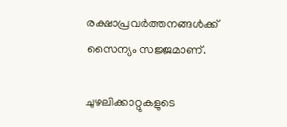രക്ഷാപ്രവര്‍ത്തനങ്ങള്‍ക്ക് സൈന്യം സജ്ജമാണ്.

ചുഴലിക്കാറ്റുകളുടെ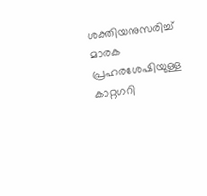ശക്തിയനുസരിച്ച് മാരക പ്രഹരശേഷിയുള്ള കാറ്റഗറി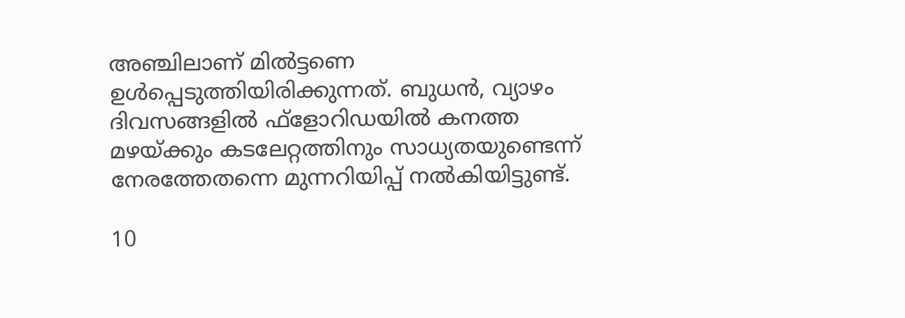അഞ്ചിലാണ് മില്‍ട്ടണെ ഉള്‍പ്പെടുത്തിയിരിക്കുന്നത്. ബുധന്‍, വ്യാഴം ദിവസങ്ങളില്‍ ഫ്‌ളോറിഡയില്‍ കനത്ത മഴയ്ക്കും കടലേറ്റത്തിനും സാധ്യതയുണ്ടെന്ന് നേരത്തേതന്നെ മുന്നറിയിപ്പ് നല്‍കിയിട്ടുണ്ട്.

10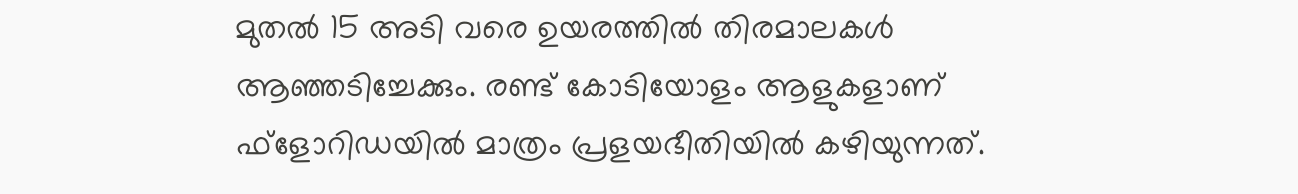മുതല്‍ 15 അടി വരെ ഉയരത്തില്‍ തിരമാലകള്‍ ആഞ്ഞടിച്ചേക്കും. രണ്ട് കോടിയോളം ആളുകളാണ് ഫ്‌ളോറിഡയില്‍ മാത്രം പ്രളയഭീതിയില്‍ കഴിയുന്നത്.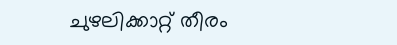ചുഴലിക്കാറ്റ് തീരം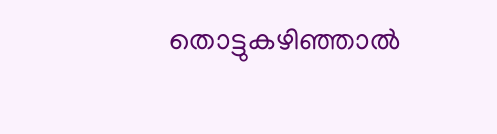തൊട്ടുകഴിഞ്ഞാല്‍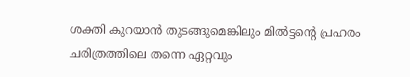ശക്തി കുറയാന്‍ തുടങ്ങുമെങ്കിലും മില്‍ട്ടന്റെ പ്രഹരം ചരിത്രത്തിലെ തന്നെ ഏറ്റവും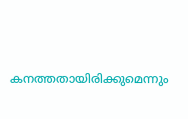കനത്തതായിരിക്കുമെന്നും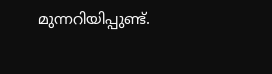മുന്നറിയിപ്പുണ്ട്.